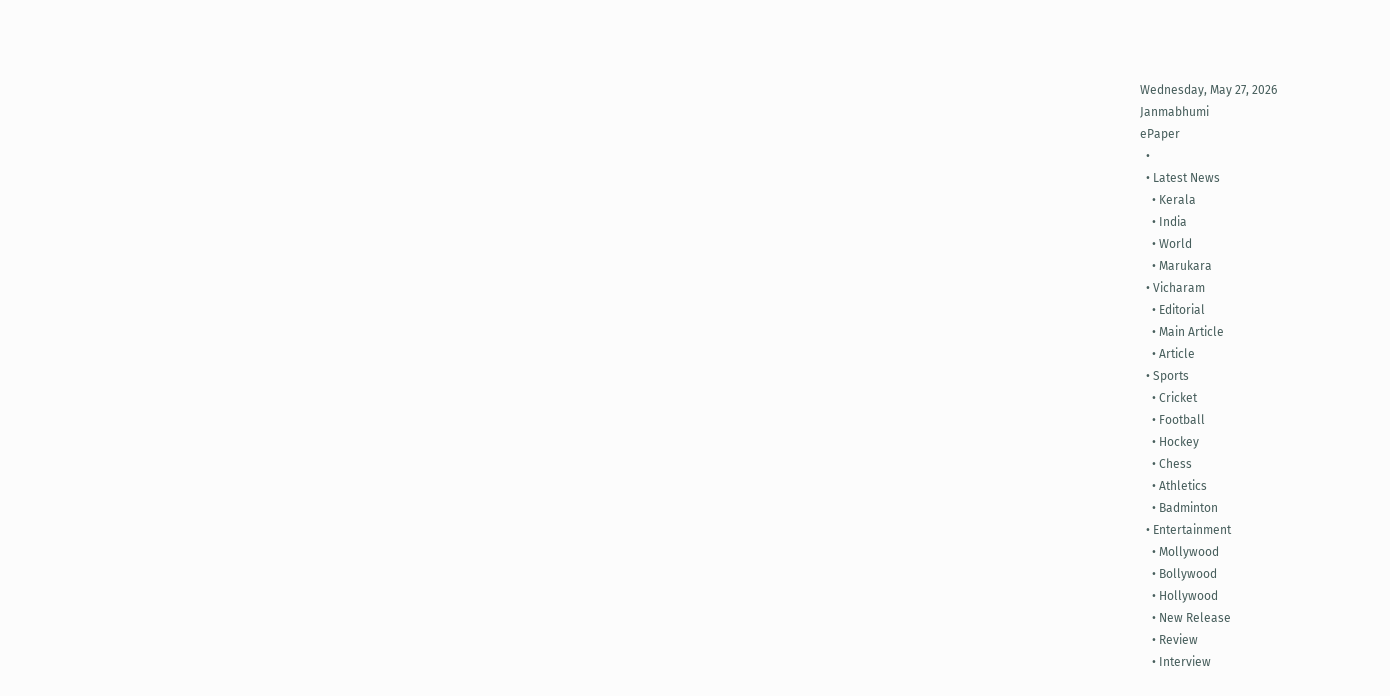Wednesday, May 27, 2026
Janmabhumi
ePaper
  •
  • Latest News
    • Kerala
    • India
    • World
    • Marukara
  • Vicharam
    • Editorial
    • Main Article
    • Article
  • Sports
    • Cricket
    • Football
    • Hockey
    • Chess
    • Athletics
    • Badminton
  • Entertainment
    • Mollywood
    • Bollywood
    • Hollywood
    • New Release
    • Review
    • Interview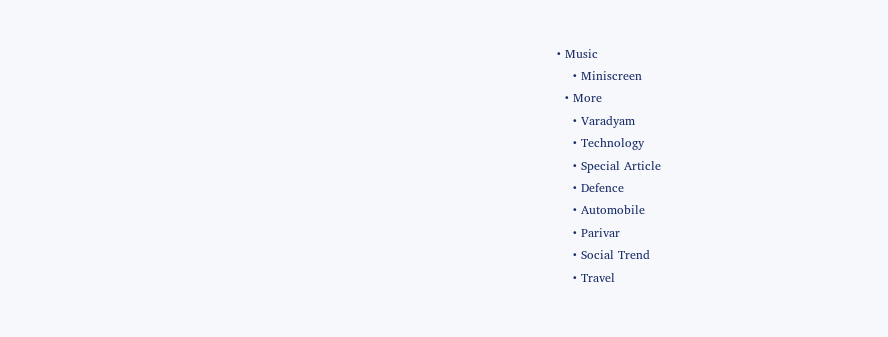• Music
    • Miniscreen
  • More
    • Varadyam
    • Technology
    • Special Article
    • Defence
    • Automobile
    • Parivar
    • Social Trend
    • Travel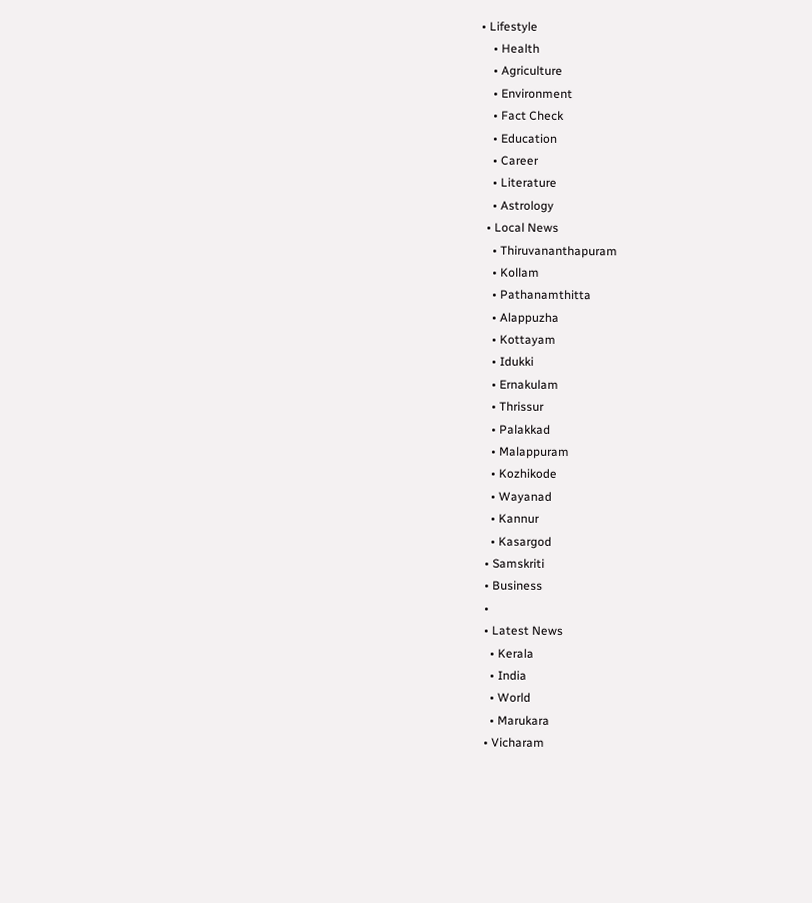• Lifestyle
    • Health
    • Agriculture
    • Environment
    • Fact Check
    • Education
    • Career
    • Literature
    • Astrology
  • Local News
    • Thiruvananthapuram
    • Kollam
    • Pathanamthitta
    • Alappuzha
    • Kottayam
    • Idukki
    • Ernakulam
    • Thrissur
    • Palakkad
    • Malappuram
    • Kozhikode
    • Wayanad
    • Kannur
    • Kasargod
  • Samskriti
  • Business
  •
  • Latest News
    • Kerala
    • India
    • World
    • Marukara
  • Vicharam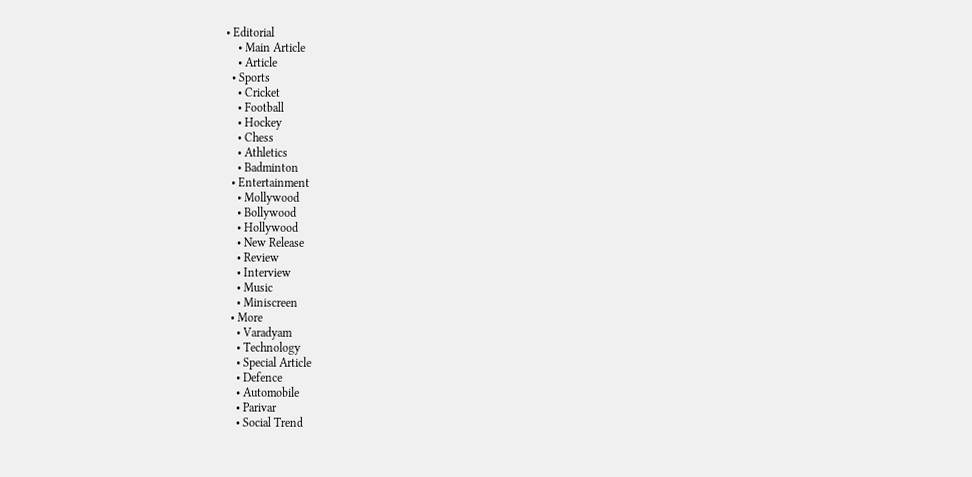• Editorial
    • Main Article
    • Article
  • Sports
    • Cricket
    • Football
    • Hockey
    • Chess
    • Athletics
    • Badminton
  • Entertainment
    • Mollywood
    • Bollywood
    • Hollywood
    • New Release
    • Review
    • Interview
    • Music
    • Miniscreen
  • More
    • Varadyam
    • Technology
    • Special Article
    • Defence
    • Automobile
    • Parivar
    • Social Trend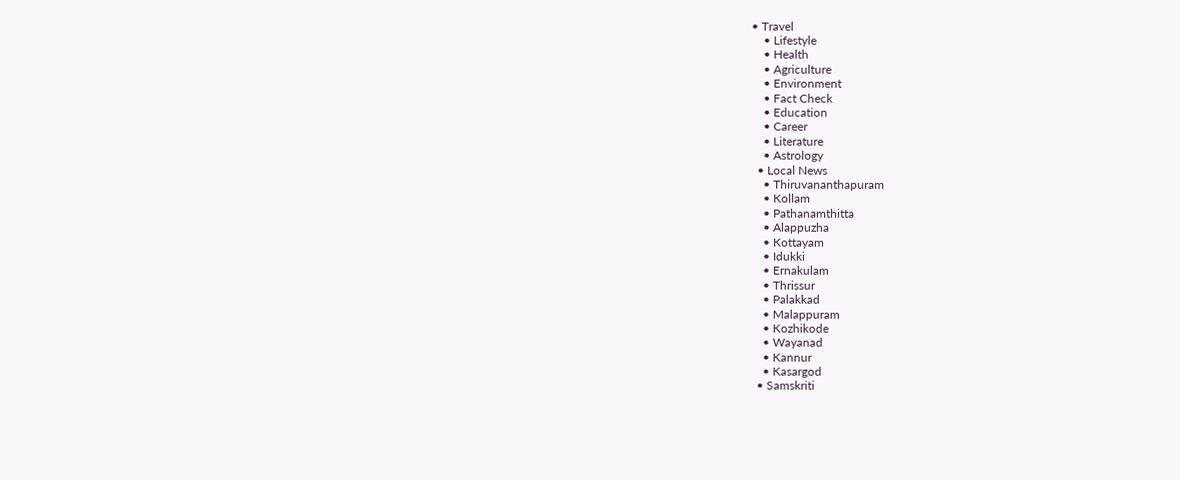• Travel
    • Lifestyle
    • Health
    • Agriculture
    • Environment
    • Fact Check
    • Education
    • Career
    • Literature
    • Astrology
  • Local News
    • Thiruvananthapuram
    • Kollam
    • Pathanamthitta
    • Alappuzha
    • Kottayam
    • Idukki
    • Ernakulam
    • Thrissur
    • Palakkad
    • Malappuram
    • Kozhikode
    • Wayanad
    • Kannur
    • Kasargod
  • Samskriti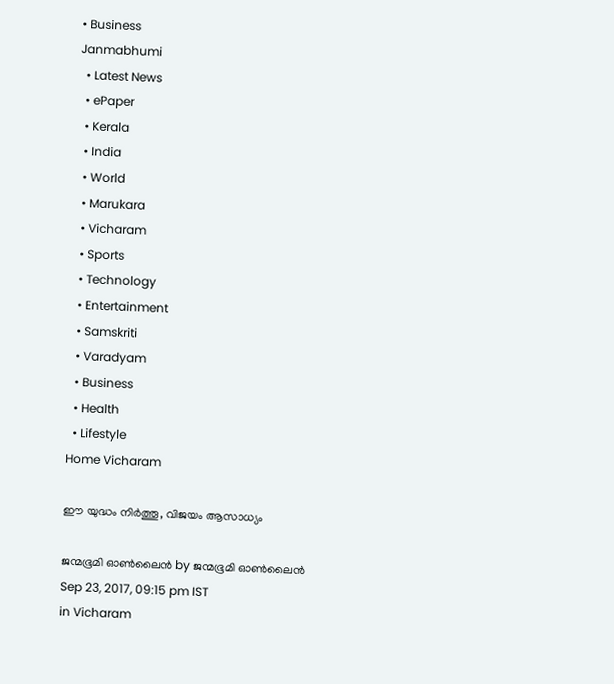• Business
Janmabhumi
  • Latest News
  • ePaper
  • Kerala
  • India
  • World
  • Marukara
  • Vicharam
  • Sports
  • Technology
  • Entertainment
  • Samskriti
  • Varadyam
  • Business
  • Health
  • Lifestyle
Home Vicharam

ഈ യുദ്ധം നിര്‍ത്തൂ, വിജയം ആസാധ്യം

ജന്മഭൂമി ഓണ്‍ലൈന്‍ by ജന്മഭൂമി ഓണ്‍ലൈന്‍
Sep 23, 2017, 09:15 pm IST
in Vicharam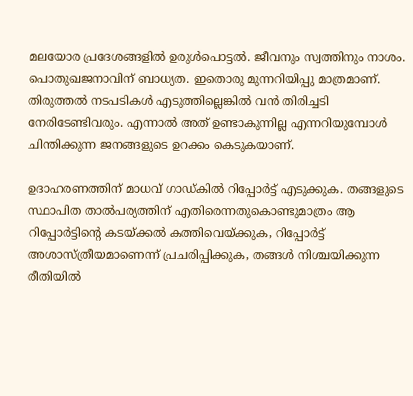മലയോര പ്രദേശങ്ങളില്‍ ഉരുള്‍പൊട്ടല്‍. ജീവനും സ്വത്തിനും നാശം. പൊതുഖജനാവിന് ബാധ്യത. ഇതൊരു മുന്നറിയിപ്പു മാത്രമാണ്. തിരുത്തല്‍ നടപടികള്‍ എടുത്തില്ലെങ്കില്‍ വന്‍ തിരിച്ചടി നേരിടേണ്ടിവരും. എന്നാല്‍ അത് ഉണ്ടാകുന്നില്ല എന്നറിയുമ്പോള്‍ ചിന്തിക്കുന്ന ജനങ്ങളുടെ ഉറക്കം കെടുകയാണ്.

ഉദാഹരണത്തിന് മാധവ് ഗാഡ്കില്‍ റിപ്പോര്‍ട്ട് എടുക്കുക. തങ്ങളുടെ സ്ഥാപിത താല്‍പര്യത്തിന് എതിരെന്നതുകൊണ്ടുമാത്രം ആ റിപ്പോര്‍ട്ടിന്റെ കടയ്‌ക്കല്‍ കത്തിവെയ്‌ക്കുക, റിപ്പോര്‍ട്ട് അശാസ്ത്രീയമാണെന്ന് പ്രചരിപ്പിക്കുക, തങ്ങള്‍ നിശ്ചയിക്കുന്ന രീതിയില്‍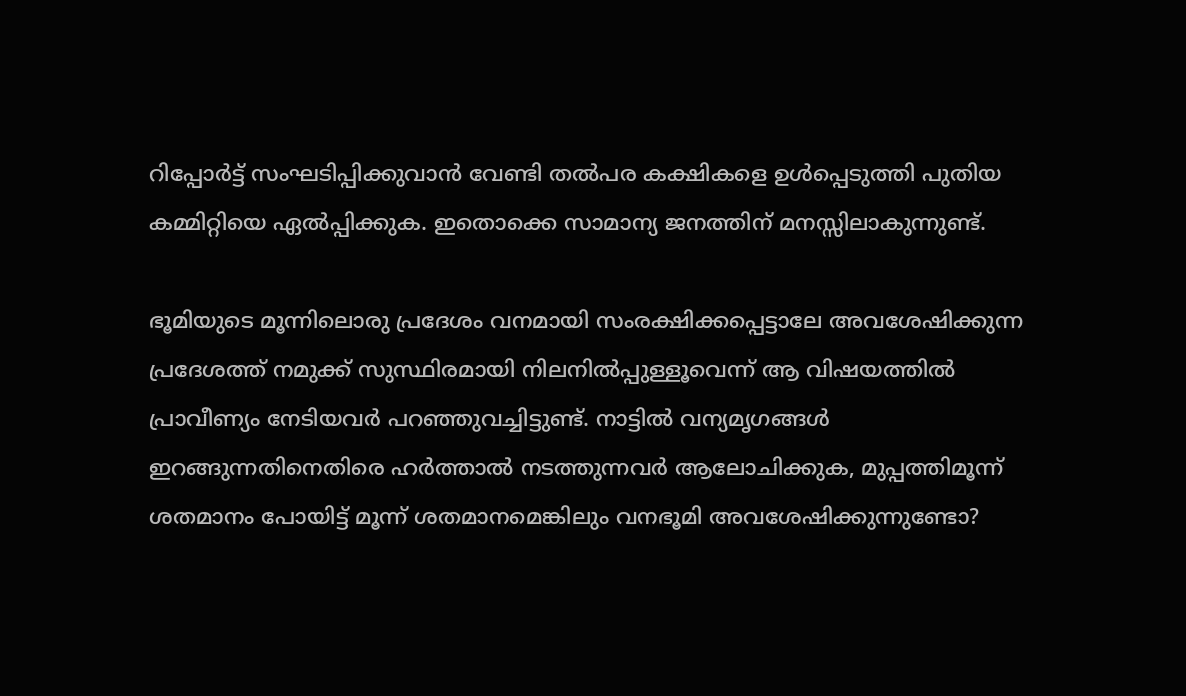റിപ്പോര്‍ട്ട് സംഘടിപ്പിക്കുവാന്‍ വേണ്ടി തല്‍പര കക്ഷികളെ ഉള്‍പ്പെടുത്തി പുതിയ കമ്മിറ്റിയെ ഏല്‍പ്പിക്കുക. ഇതൊക്കെ സാമാന്യ ജനത്തിന് മനസ്സിലാകുന്നുണ്ട്.

ഭൂമിയുടെ മൂന്നിലൊരു പ്രദേശം വനമായി സംരക്ഷിക്കപ്പെട്ടാലേ അവശേഷിക്കുന്ന പ്രദേശത്ത് നമുക്ക് സുസ്ഥിരമായി നിലനില്‍പ്പുള്ളൂവെന്ന് ആ വിഷയത്തില്‍ പ്രാവീണ്യം നേടിയവര്‍ പറഞ്ഞുവച്ചിട്ടുണ്ട്. നാട്ടില്‍ വന്യമൃഗങ്ങള്‍ ഇറങ്ങുന്നതിനെതിരെ ഹര്‍ത്താല്‍ നടത്തുന്നവര്‍ ആലോചിക്കുക, മുപ്പത്തിമൂന്ന് ശതമാനം പോയിട്ട് മൂന്ന് ശതമാനമെങ്കിലും വനഭൂമി അവശേഷിക്കുന്നുണ്ടോ?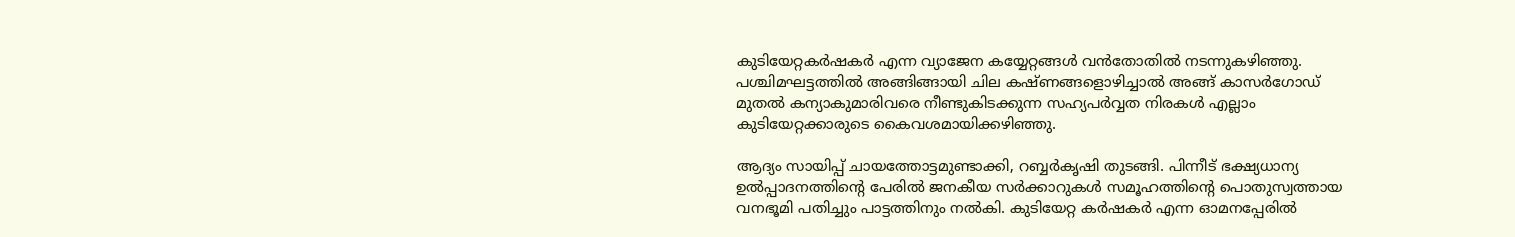കുടിയേറ്റകര്‍ഷകര്‍ എന്ന വ്യാജേന കയ്യേറ്റങ്ങള്‍ വന്‍തോതില്‍ നടന്നുകഴിഞ്ഞു. പശ്ചിമഘട്ടത്തില്‍ അങ്ങിങ്ങായി ചില കഷ്ണങ്ങളൊഴിച്ചാല്‍ അങ്ങ് കാസര്‍ഗോഡ് മുതല്‍ കന്യാകുമാരിവരെ നീണ്ടുകിടക്കുന്ന സഹ്യപര്‍വ്വത നിരകള്‍ എല്ലാം കുടിയേറ്റക്കാരുടെ കൈവശമായിക്കഴിഞ്ഞു.

ആദ്യം സായിപ്പ് ചായത്തോട്ടമുണ്ടാക്കി, റബ്ബര്‍കൃഷി തുടങ്ങി. പിന്നീട് ഭക്ഷ്യധാന്യ ഉല്‍പ്പാദനത്തിന്റെ പേരില്‍ ജനകീയ സര്‍ക്കാറുകള്‍ സമൂഹത്തിന്റെ പൊതുസ്വത്തായ വനഭൂമി പതിച്ചും പാട്ടത്തിനും നല്‍കി. കുടിയേറ്റ കര്‍ഷകര്‍ എന്ന ഓമനപ്പേരില്‍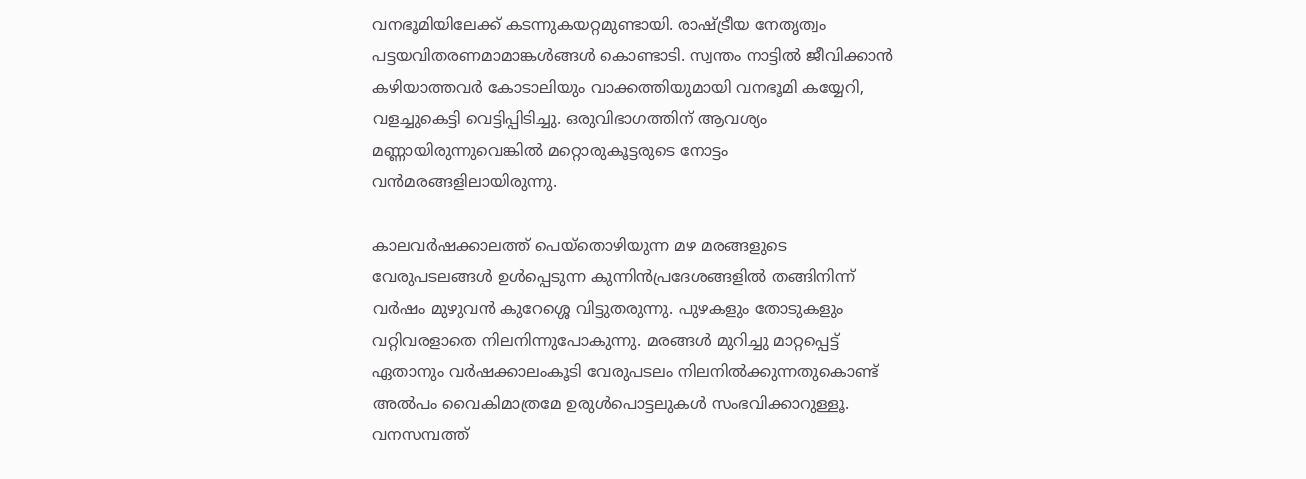വനഭൂമിയിലേക്ക് കടന്നുകയറ്റമുണ്ടായി. രാഷ്‌ട്രീയ നേതൃത്വം പട്ടയവിതരണമാമാങ്കള്‍ങ്ങള്‍ കൊണ്ടാടി. സ്വന്തം നാട്ടില്‍ ജീവിക്കാന്‍ കഴിയാത്തവര്‍ കോടാലിയും വാക്കത്തിയുമായി വനഭൂമി കയ്യേറി, വളച്ചുകെട്ടി വെട്ടിപ്പിടിച്ചു. ഒരുവിഭാഗത്തിന് ആവശ്യം മണ്ണായിരുന്നുവെങ്കില്‍ മറ്റൊരുകൂട്ടരുടെ നോട്ടം വന്‍മരങ്ങളിലായിരുന്നു.

കാലവര്‍ഷക്കാലത്ത് പെയ്‌തൊഴിയുന്ന മഴ മരങ്ങളുടെ വേരുപടലങ്ങള്‍ ഉള്‍പ്പെടുന്ന കുന്നിന്‍പ്രദേശങ്ങളില്‍ തങ്ങിനിന്ന് വര്‍ഷം മുഴുവന്‍ കുറേശ്ശെ വിട്ടുതരുന്നു. പുഴകളും തോടുകളും വറ്റിവരളാതെ നിലനിന്നുപോകുന്നു. മരങ്ങള്‍ മുറിച്ചു മാറ്റപ്പെട്ട് ഏതാനും വര്‍ഷക്കാലംകൂടി വേരുപടലം നിലനില്‍ക്കുന്നതുകൊണ്ട് അല്‍പം വൈകിമാത്രമേ ഉരുള്‍പൊട്ടലുകള്‍ സംഭവിക്കാറുള്ളൂ. വനസമ്പത്ത്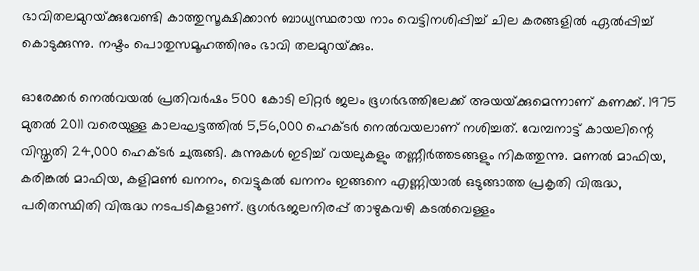ഭാവിതലമുറയ്‌ക്കുവേണ്ടി കാത്തുസൂക്ഷിക്കാന്‍ ബാധ്യസ്ഥരായ നാം വെട്ടിനശിപ്പിച്ച് ചില കരങ്ങളില്‍ ഏല്‍പ്പിച്ച് കൊടുക്കുന്നു. നഷ്ടം പൊതുസമൂഹത്തിനും ഭാവി തലമുറയ്‌ക്കും.

ഓരേക്കര്‍ നെല്‍വയല്‍ പ്രതിവര്‍ഷം 500 കോടി ലിറ്റര്‍ ജലം ഭൂഗര്‍ഭത്തിലേക്ക് അയയ്‌ക്കുമെന്നാണ് കണക്ക്. 1975 മുതല്‍ 2011 വരെയുള്ള കാലഘട്ടത്തില്‍ 5,56,000 ഹെക്ടര്‍ നെല്‍വയലാണ് നശിച്ചത്. വേമ്പനാട്ട് കായലിന്റെ വിസ്തൃതി 24,000 ഹെക്ടര്‍ ചുരുങ്ങി. കുന്നുകള്‍ ഇടിച്ച് വയലുകളും തണ്ണീര്‍ത്തടങ്ങളും നികത്തുന്നു. മണല്‍ മാഫിയ, കരിങ്കല്‍ മാഫിയ, കളിമണ്‍ ഖനനം, വെട്ടുകല്‍ ഖനനം ഇങ്ങനെ എണ്ണിയാല്‍ ഒടുങ്ങാത്ത പ്രകൃതി വിരുദ്ധ, പരിതസ്ഥിതി വിരുദ്ധ നടപടികളാണ്. ഭൂഗര്‍ഭജലനിരപ്പ് താഴുകവഴി കടല്‍വെള്ളം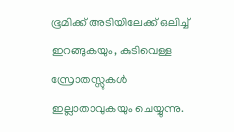ഭൂമിക്ക് അടിയിലേക്ക് ഒലിച്ച് ഇറങ്ങുകയും, കുടിവെള്ള സ്രോതസ്സുകള്‍ ഇല്ലാതാവുകയും ചെയ്യുന്നു.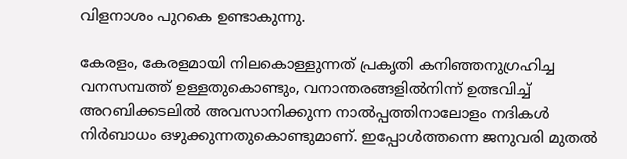വിളനാശം പുറകെ ഉണ്ടാകുന്നു.

കേരളം, കേരളമായി നിലകൊള്ളുന്നത് പ്രകൃതി കനിഞ്ഞനുഗ്രഹിച്ച വനസമ്പത്ത് ഉള്ളതുകൊണ്ടും, വനാന്തരങ്ങളില്‍നിന്ന് ഉത്ഭവിച്ച് അറബിക്കടലില്‍ അവസാനിക്കുന്ന നാല്‍പ്പത്തിനാലോളം നദികള്‍ നിര്‍ബാധം ഒഴുക്കുന്നതുകൊണ്ടുമാണ്. ഇപ്പോള്‍ത്തന്നെ ജനുവരി മുതല്‍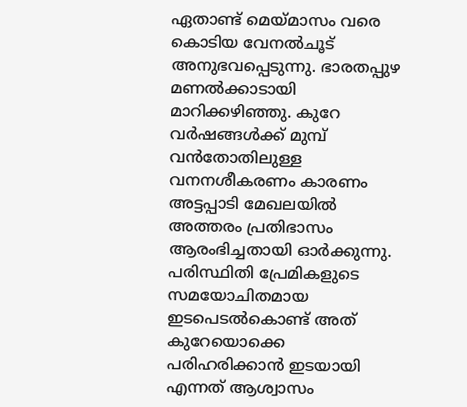ഏതാണ്ട് മെയ്‌മാസം വരെ കൊടിയ വേനല്‍ചൂട് അനുഭവപ്പെടുന്നു. ഭാരതപ്പുഴ മണല്‍ക്കാടായി മാറിക്കഴിഞ്ഞു. കുറേ വര്‍ഷങ്ങള്‍ക്ക് മുമ്പ് വന്‍തോതിലുള്ള വനനശീകരണം കാരണം അട്ടപ്പാടി മേഖലയില്‍ അത്തരം പ്രതിഭാസം ആരംഭിച്ചതായി ഓര്‍ക്കുന്നു. പരിസ്ഥിതി പ്രേമികളുടെ സമയോചിതമായ ഇടപെടല്‍കൊണ്ട് അത് കുറേയൊക്കെ പരിഹരിക്കാന്‍ ഇടയായി എന്നത് ആശ്വാസം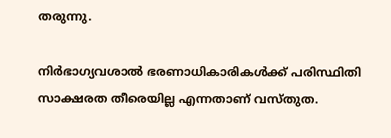തരുന്നു.

നിര്‍ഭാഗ്യവശാല്‍ ഭരണാധികാരികള്‍ക്ക് പരിസ്ഥിതി സാക്ഷരത തീരെയില്ല എന്നതാണ് വസ്തുത.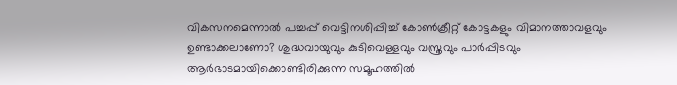വികസനമെന്നാല്‍ പച്ചപ്പ് വെട്ടിനശിപ്പിച്ച് കോണ്‍ക്രീറ്റ് കോട്ടകളും വിമാനത്താവളവും ഉണ്ടാക്കലാണോ? ശുദ്ധവായുവും കുടിവെള്ളവും വസ്ത്രവും പാര്‍പ്പിടവും ആര്‍ഭാടമായിക്കൊണ്ടിരിക്കുന്ന സമൂഹത്തില്‍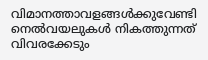വിമാനത്താവളങ്ങള്‍ക്കുവേണ്ടി നെല്‍വയലുകള്‍ നികത്തുന്നത് വിവരക്കേടും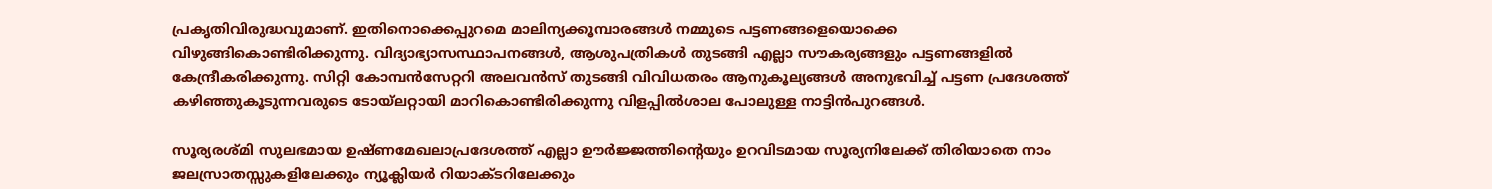പ്രകൃതിവിരുദ്ധവുമാണ്. ഇതിനൊക്കെപ്പുറമെ മാലിന്യക്കൂമ്പാരങ്ങള്‍ നമ്മുടെ പട്ടണങ്ങളെയൊക്കെ വിഴുങ്ങികൊണ്ടിരിക്കുന്നു. വിദ്യാഭ്യാസസ്ഥാപനങ്ങള്‍, ആശുപത്രികള്‍ തുടങ്ങി എല്ലാ സൗകര്യങ്ങളും പട്ടണങ്ങളില്‍ കേന്ദ്രീകരിക്കുന്നു. സിറ്റി കോമ്പന്‍സേറ്ററി അലവന്‍സ് തുടങ്ങി വിവിധതരം ആനുകൂല്യങ്ങള്‍ അനുഭവിച്ച് പട്ടണ പ്രദേശത്ത് കഴിഞ്ഞുകൂടുന്നവരുടെ ടോയ്‌ലറ്റായി മാറികൊണ്ടിരിക്കുന്നു വിളപ്പില്‍ശാല പോലുള്ള നാട്ടിന്‍പുറങ്ങള്‍.

സൂര്യരശ്മി സുലഭമായ ഉഷ്ണമേഖലാപ്രദേശത്ത് എല്ലാ ഊര്‍ജ്ജത്തിന്റെയും ഉറവിടമായ സൂര്യനിലേക്ക് തിരിയാതെ നാം ജലസ്രാതസ്സുകളിലേക്കും ന്യൂക്ലിയര്‍ റിയാക്ടറിലേക്കും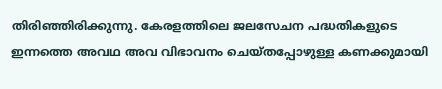തിരിഞ്ഞിരിക്കുന്നു. കേരളത്തിലെ ജലസേചന പദ്ധതികളുടെ ഇന്നത്തെ അവഥ അവ വിഭാവനം ചെയ്തപ്പോഴുള്ള കണക്കുമായി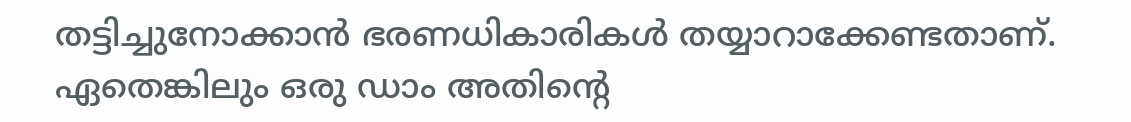തട്ടിച്ചുനോക്കാന്‍ ഭരണധികാരികള്‍ തയ്യാറാക്കേണ്ടതാണ്. ഏതെങ്കിലും ഒരു ഡാം അതിന്റെ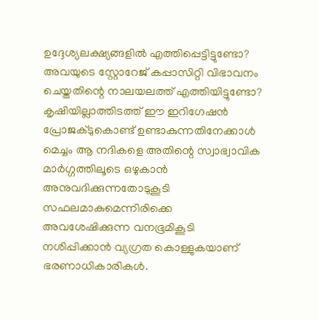ഉദ്ദേശ്യലക്ഷ്യങ്ങളില്‍ എത്തിപ്പെട്ടിട്ടുണ്ടോ? അവയുടെ സ്റ്റോറേജ് കപ്പാസിറ്റി വിഭാവനം ചെയ്തതിന്റെ നാലയലത്ത് എത്തിയിട്ടുണ്ടോ? കൃഷിയില്ലാത്തിടത്ത് ഈ ഇറിഗേഷന്‍ പ്രോജക്ടുകൊണ്ട് ഉണ്ടാകുന്നതിനേക്കാള്‍ മെച്ചം ആ നദികളെ അതിന്റെ സ്വാഭ്വാവിക മാര്‍ഗ്ഗത്തിലൂടെ ഒഴുകാന്‍ അനുവദിക്കുന്നതോടുകൂടി സഫലമാകുമെന്നിരിക്കെ അവശേഷിക്കുന്ന വനഭൂമികൂടി നശിപ്പിക്കാന്‍ വ്യഗ്രത കൊള്ളുകയാണ് ഭരണാധികാരികള്‍.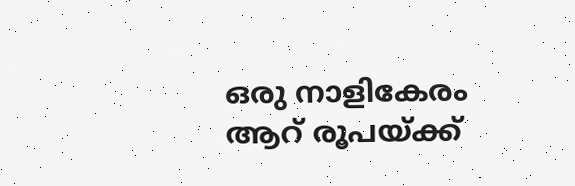ഒരു നാളികേരം ആറ് രൂപയ്‌ക്ക്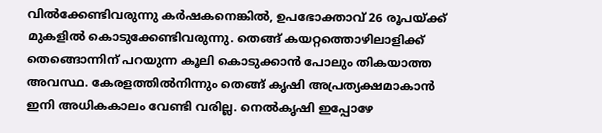വില്‍ക്കേണ്ടിവരുന്നു കര്‍ഷകനെങ്കില്‍, ഉപഭോക്താവ് 26 രൂപയ്‌ക്ക് മുകളില്‍ കൊടുക്കേണ്ടിവരുന്നു. തെങ്ങ് കയറ്റത്തൊഴിലാളിക്ക് തെങ്ങൊന്നിന് പറയുന്ന കൂലി കൊടുക്കാന്‍ പോലും തികയാത്ത അവസ്ഥ. കേരളത്തില്‍നിന്നും തെങ്ങ് കൃഷി അപ്രത്യക്ഷമാകാന്‍ ഇനി അധികകാലം വേണ്ടി വരില്ല. നെല്‍കൃഷി ഇപ്പോഴേ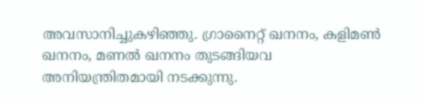അവസാനിച്ചുകഴിഞ്ഞു. ഗ്രാനൈറ്റ് ഖനനം, കളിമണ്‍ ഖനനം, മണല്‍ ഖനനം തുടങ്ങിയവ അനിയന്ത്രിതമായി നടക്കുന്നു.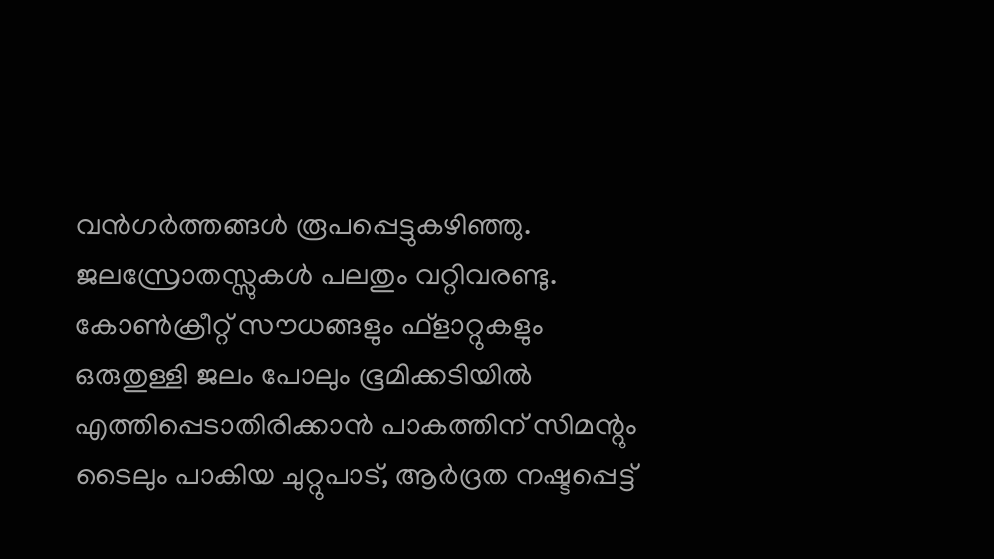വന്‍ഗര്‍ത്തങ്ങള്‍ രൂപപ്പെട്ടുകഴിഞ്ഞു. ജലസ്രോതസ്സുകള്‍ പലതും വറ്റിവരണ്ടു. കോണ്‍ക്രീറ്റ് സൗധങ്ങളും ഫ്‌ളാറ്റുകളും ഒരുതുള്ളി ജലം പോലും ഭൂമിക്കടിയില്‍ എത്തിപ്പെടാതിരിക്കാന്‍ പാകത്തിന് സിമന്റും ടൈലും പാകിയ ചുറ്റുപാട്, ആര്‍ദ്രത നഷ്ടപ്പെട്ട്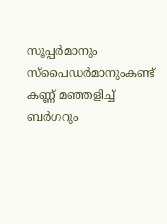സൂപ്പര്‍മാനും സ്‌പൈഡര്‍മാനുംകണ്ട് കണ്ണ് മഞ്ഞളിച്ച് ബര്‍ഗറും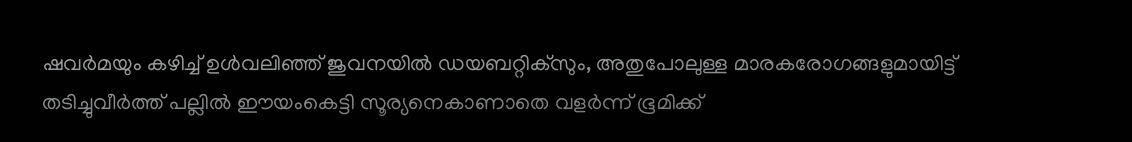ഷവര്‍മയും കഴിച്ച് ഉള്‍വലിഞ്ഞ് ജുവനയില്‍ ഡയബറ്റിക്‌സും, അതുപോലുള്ള മാരകരോഗങ്ങളുമായിട്ട് തടിച്ചുവീര്‍ത്ത് പല്ലില്‍ ഈയംകെട്ടി സൂര്യനെകാണാതെ വളര്‍ന്ന് ഭൂമിക്ക്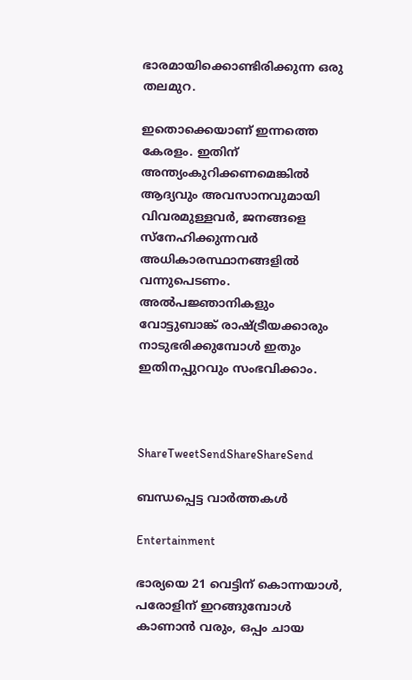ഭാരമായിക്കൊണ്ടിരിക്കുന്ന ഒരു തലമുറ.

ഇതൊക്കെയാണ് ഇന്നത്തെ കേരളം. ഇതിന് അന്ത്യംകുറിക്കണമെങ്കില്‍ ആദ്യവും അവസാനവുമായി വിവരമുള്ളവര്‍, ജനങ്ങളെ സ്‌നേഹിക്കുന്നവര്‍ അധികാരസ്ഥാനങ്ങളില്‍ വന്നുപെടണം. അല്‍പജ്ഞാനികളും വോട്ടുബാങ്ക് രാഷ്‌ട്രീയക്കാരും നാടുഭരിക്കുമ്പോള്‍ ഇതും ഇതിനപ്പുറവും സംഭവിക്കാം.



ShareTweetSendShareShareSend

ബന്ധപ്പെട്ട വാര്‍ത്തകള്‍

Entertainment

ഭാര്യയെ 21 വെട്ടിന് കൊന്നയാള്‍, പരോളിന് ഇറങ്ങുമ്പോള്‍ കാണാന്‍ വരും, ഒപ്പം ചായ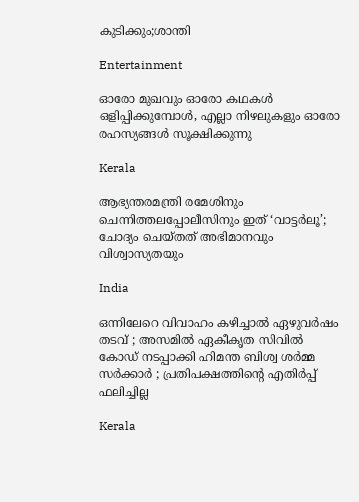കുടിക്കും;ശാന്തി

Entertainment

ഓരോ മുഖവും ഓരോ കഥകൾ ഒളിപ്പിക്കുമ്പോൾ, എല്ലാ നിഴലുകളും ഓരോ രഹസ്യങ്ങൾ സൂക്ഷിക്കുന്നു

Kerala

ആഭ്യന്തരമന്ത്രി രമേശിനും ചെന്നിത്തലപ്പോലീസിനും ഇത് ‘വാട്ടർലൂ’; ചോദ്യം ചെയ്തത് അഭിമാനവും വിശ്വാസ്യതയും

India

ഒന്നിലേറെ വിവാഹം കഴിച്ചാൽ ഏഴുവർഷം തടവ് ; അസമിൽ ഏകീകൃത സിവിൽ കോഡ് നടപ്പാക്കി ഹിമന്ത ബിശ്വ ശർമ്മ സർക്കാർ ; പ്രതിപക്ഷത്തിന്റെ എതിർപ്പ് ഫലിച്ചില്ല

Kerala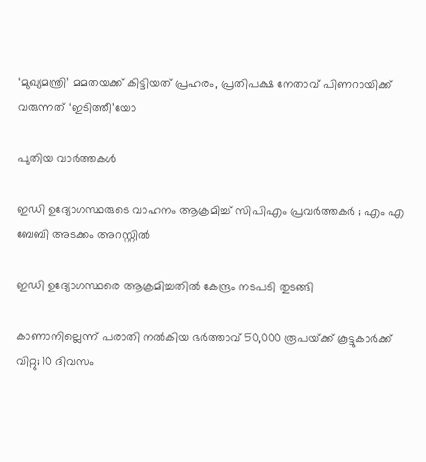‘മുഖ്യമന്ത്രി’ മമതയക്ക് കിട്ടിയത് പ്രഹരം, പ്രതിപക്ഷ നേതാവ് പിണറായിക്ക് വരുന്നത് ‘ഇടിത്തീ’യോ

പുതിയ വാര്‍ത്തകള്‍

ഇഡി ഉദ്യോഗസ്ഥരുടെ വാഹനം ആക്രമിച്ച് സിപിഎം പ്രവർത്തകർ ; എം എ ബേബി അടക്കം അറസ്റ്റിൽ

ഇഡി ഉദ്യോഗസ്ഥരെ ആക്രമിച്ചതിൽ കേന്ദ്രം നടപടി തുടങ്ങി

കാണാനില്ലെന്ന് പരാതി നൽകിയ ഭർത്താവ് 50,000 രൂപയ്‌ക്ക് കൂട്ടുകാർക്ക് വിറ്റു; 10 ദിവസം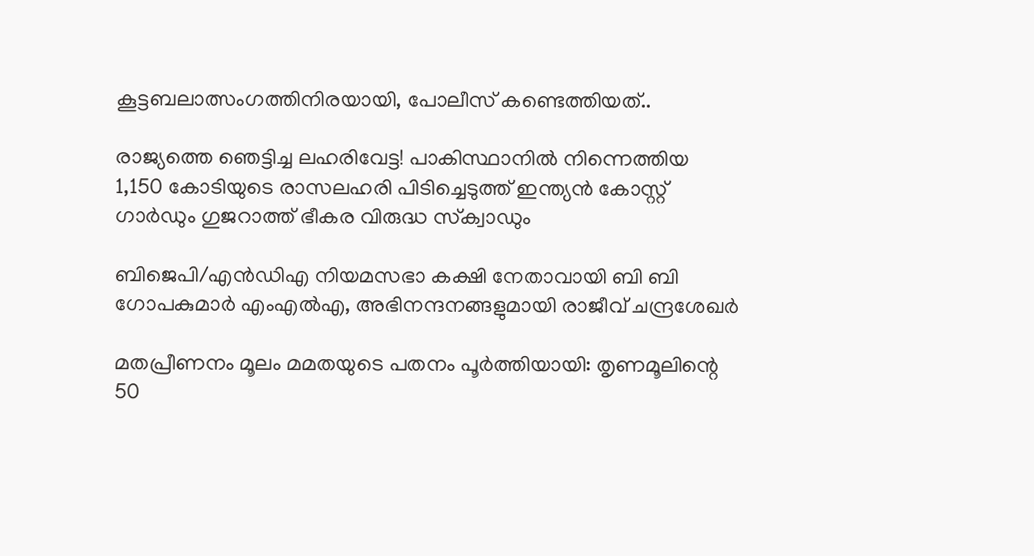കൂട്ടബലാത്സംഗത്തിനിരയായി, പോലീസ് കണ്ടെത്തിയത്..

രാജ്യത്തെ ഞെട്ടിച്ച ലഹരിവേട്ട! പാകിസ്ഥാനിൽ നിന്നെത്തിയ 1,150 കോടിയുടെ രാസലഹരി പിടിച്ചെടുത്ത് ഇന്ത്യൻ കോസ്റ്റ് ഗാർഡും ഗുജറാത്ത് ഭീകര വിരുദ്ധ സ്‌ക്വാഡും

ബിജെപി/എൻഡിഎ നിയമസഭാ കക്ഷി നേതാവായി ബി ബി ഗോപകുമാർ എംഎൽഎ, അഭിനന്ദനങ്ങളുമായി രാജീവ് ചന്ദ്രശേഖർ

മതപ്രീണനം മൂലം മമതയുടെ പതനം പൂർത്തിയായി: തൃണമൂലിന്റെ 50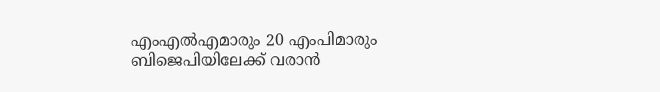എംഎൽഎമാരും 20 എംപിമാരും ബിജെപിയിലേക്ക് വരാൻ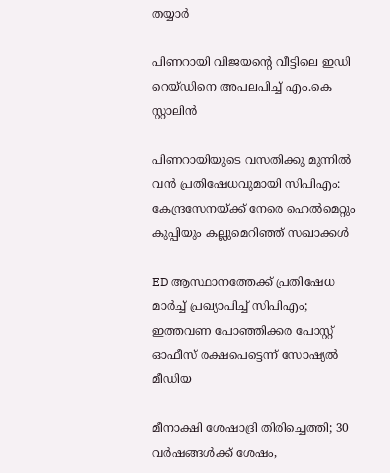തയ്യാർ

പിണറായി വിജയന്റെ വീട്ടിലെ ഇഡി റെയ്ഡിനെ അപലപിച്ച് എം.കെ സ്റ്റാലിൻ

പിണറായിയുടെ വസതിക്കു മുന്നിൽ വൻ പ്രതിഷേധവുമായി സിപിഎം: കേന്ദ്രസേനയ്‌ക്ക് നേരെ ഹെൽമെറ്റും കുപ്പിയും കല്ലുമെറിഞ്ഞ് സഖാക്കൾ

ED ആസ്ഥാനത്തേക്ക് പ്രതിഷേധ മാർച്ച് പ്രഖ്യാപിച്ച് സിപിഎം; ഇത്തവണ പോഞ്ഞിക്കര പോസ്റ്റ് ഓഫീസ് രക്ഷപെട്ടെന്ന് സോഷ്യൽ മീഡിയ

മീനാക്ഷി ശേഷാദ്രി തിരിച്ചെത്തി; 30 വർഷങ്ങൾക്ക് ശേഷം,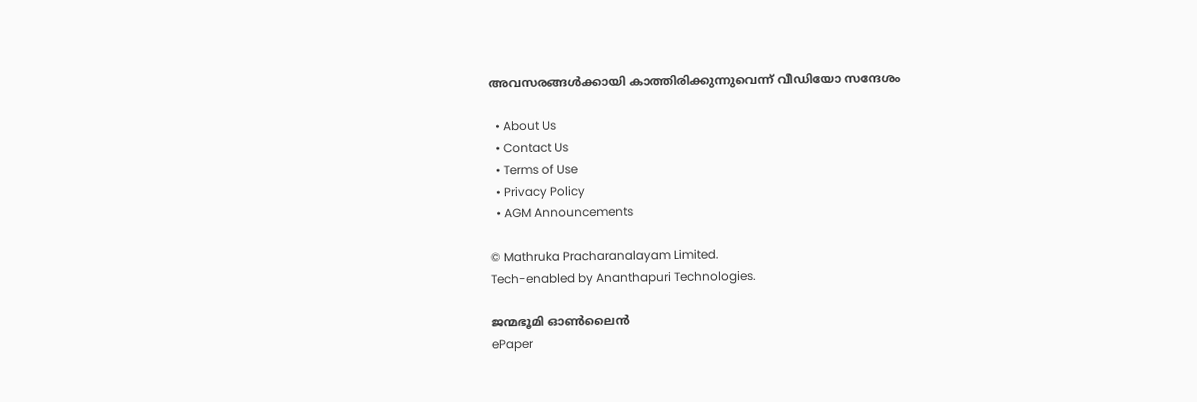അവസരങ്ങൾക്കായി കാത്തിരിക്കുന്നുവെന്ന് വീഡിയോ സന്ദേശം

  • About Us
  • Contact Us
  • Terms of Use
  • Privacy Policy
  • AGM Announcements

© Mathruka Pracharanalayam Limited.
Tech-enabled by Ananthapuri Technologies.

ജന്മഭൂമി ഓണ്‍ലൈന്‍
ePaper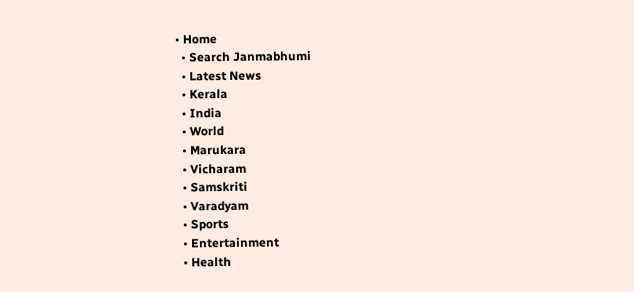• Home
  • Search Janmabhumi
  • Latest News
  • Kerala
  • India
  • World
  • Marukara
  • Vicharam
  • Samskriti
  • Varadyam
  • Sports
  • Entertainment
  • Health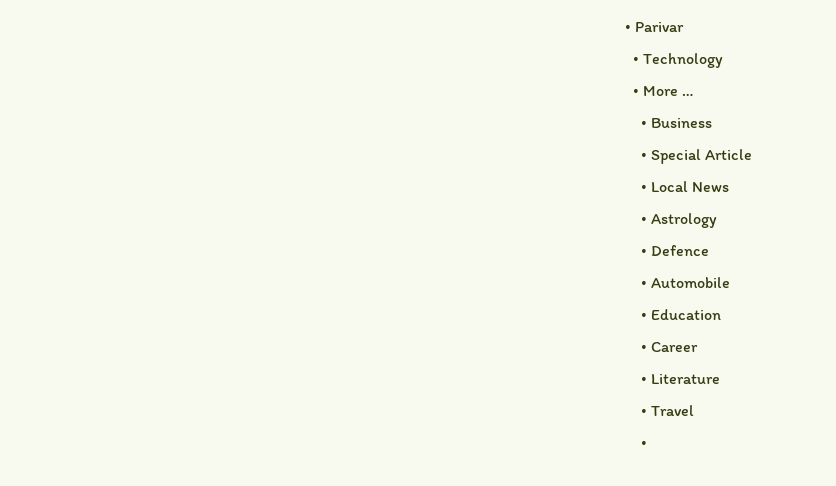• Parivar
  • Technology
  • More …
    • Business
    • Special Article
    • Local News
    • Astrology
    • Defence
    • Automobile
    • Education
    • Career
    • Literature
    • Travel
    •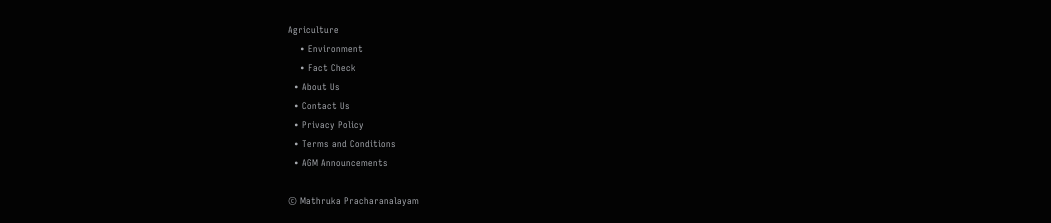Agriculture
    • Environment
    • Fact Check
  • About Us
  • Contact Us
  • Privacy Policy
  • Terms and Conditions
  • AGM Announcements

© Mathruka Pracharanalayam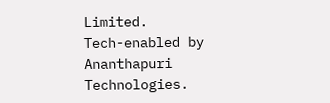Limited.
Tech-enabled by Ananthapuri Technologies.